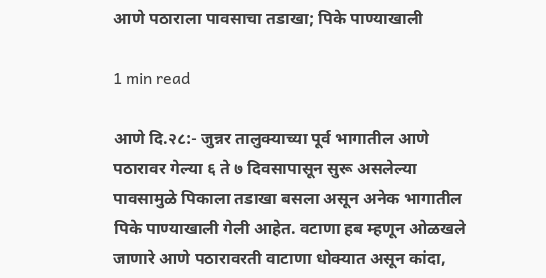आणे पठाराला पावसाचा तडाखा; पिके पाण्याखाली

1 min read

आणे दि.२८:- जुन्नर तालुक्याच्या पूर्व भागातील आणे पठारावर गेल्या ६ ते ७ दिवसापासून सुरू असलेल्या पावसामुळे पिकाला तडाखा बसला असून अनेक भागातील पिके पाण्याखाली गेली आहेत. वटाणा हब म्हणून ओळखले जाणारे आणे पठारावरती वाटाणा धोक्यात असून कांदा,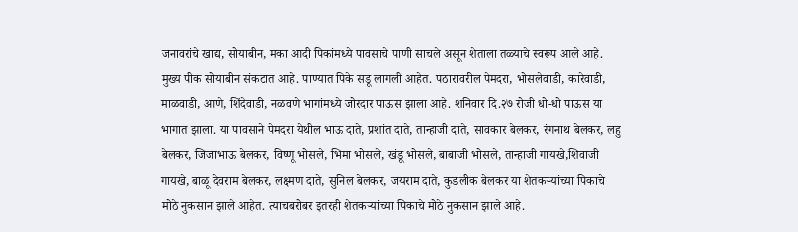जनावरांचे खाद्य, सोयाबीन, मका आदी पिकांमध्ये पावसाचे पाणी साचले असून शेताला तळ्याचे स्वरूप आले आहे. मुख्य पीक सोयाबीन संकटात आहे. पाण्यात पिके सडू लागली आहेत. पठारावरील पेमदरा, भोसलेवाडी, कारेवाडी, माळवाडी, आणे, शिंदेवाडी, नळवणे भागांमध्ये जोरदार पाऊस झाला आहे. शनिवार दि.२७ रोजी धो-धो पाऊस या भागात झाला. या पावसाने पेमदरा येथील भाऊ दाते, प्रशांत दाते, तान्हाजी दाते, सावकार बेलकर, रंगनाथ बेलकर, लहु बेलकर, जिजाभाऊ बेलकर, विष्णू भोसले, भिमा भोसले, खंडू भोसले, बाबाजी भोसले, तान्हाजी गायखे,शिवाजी गायखे, बाळू देवराम बेलकर, लक्ष्मण दाते, सुनिल बेलकर, जयराम दाते, कुडलीक बेलकर या शेतकऱ्यांच्या पिकाचे मोठे नुकसान झाले आहेत. त्याचबरोबर इतरही शेतकऱ्यांच्या पिकाचे मोठे नुकसान झाले आहे.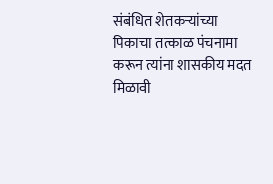संबंधित शेतकऱ्यांच्या पिकाचा तत्काळ पंचनामा करून त्यांना शासकीय मदत मिळावी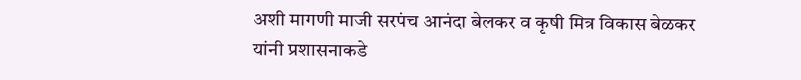अशी मागणी माजी सरपंच आनंदा बेलकर व कृषी मित्र विकास बेळकर यांनी प्रशासनाकडे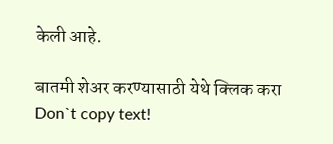केली आहे.

बातमी शेअर करण्यासाठी येथे क्लिक करा
Don`t copy text!